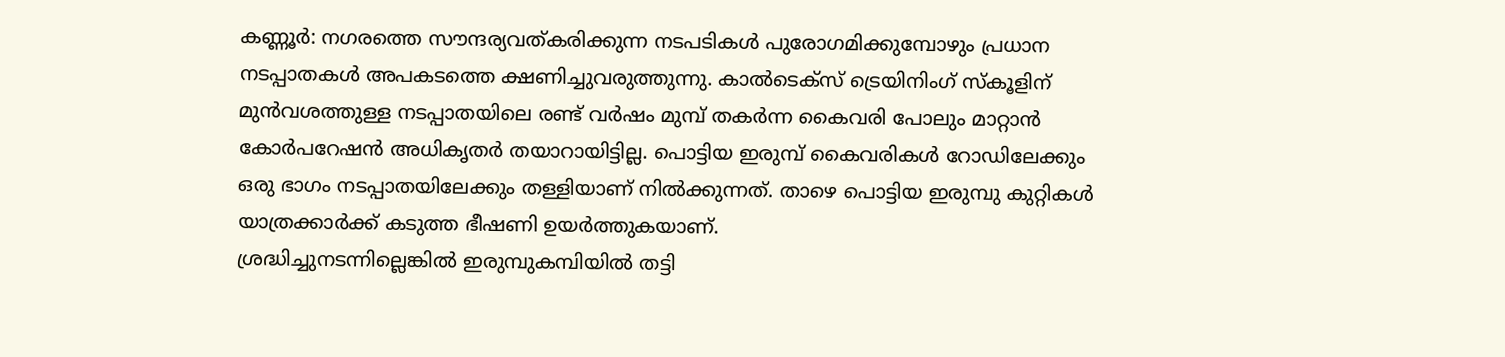കണ്ണൂർ: നഗരത്തെ സൗന്ദര്യവത്കരിക്കുന്ന നടപടികൾ പുരോഗമിക്കുമ്പോഴും പ്രധാന നടപ്പാതകൾ അപകടത്തെ ക്ഷണിച്ചുവരുത്തുന്നു. കാൽടെക്സ് ട്രെയിനിംഗ് സ്കൂളിന് മുൻവശത്തുള്ള നടപ്പാതയിലെ രണ്ട് വർഷം മുമ്പ് തകർന്ന കൈവരി പോലും മാറ്റാൻ കോർപറേഷൻ അധികൃതർ തയാറായിട്ടില്ല. പൊട്ടിയ ഇരുമ്പ് കൈവരികൾ റോഡിലേക്കും ഒരു ഭാഗം നടപ്പാതയിലേക്കും തള്ളിയാണ് നിൽക്കുന്നത്. താഴെ പൊട്ടിയ ഇരുമ്പു കുറ്റികൾ യാത്രക്കാർക്ക് കടുത്ത ഭീഷണി ഉയർത്തുകയാണ്.
ശ്രദ്ധിച്ചുനടന്നില്ലെങ്കിൽ ഇരുമ്പുകമ്പിയിൽ തട്ടി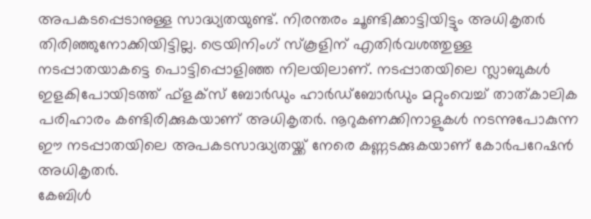അപകടപ്പെടാനുള്ള സാദ്ധ്യതയുണ്ട്. നിരന്തരം ചൂണ്ടിക്കാട്ടിയിട്ടും അധികൃതർ തിരിഞ്ഞുനോക്കിയിട്ടില്ല. ട്രെയിനിംഗ് സ്കൂളിന് എതിർവശത്തുള്ള നടപ്പാതയാകട്ടെ പൊട്ടിപ്പൊളിഞ്ഞ നിലയിലാണ്. നടപ്പാതയിലെ സ്ലാബുകൾ ഇളകിപോയിടത്ത് ഫ്ളക്സ് ബോർഡും ഹാർഡ്ബോർഡും മറ്റുംവെച്ച് താത്കാലിക പരിഹാരം കണ്ടിരിക്കുകയാണ് അധികൃതർ. നൂറുകണക്കിനാളുകൾ നടന്നുപോകുന്ന ഈ നടപ്പാതയിലെ അപകടസാദ്ധ്യതയ്ക്ക് നേരെ കണ്ണടക്കുകയാണ് കോർപറേഷൻ അധികൃതർ.
കേബിൾ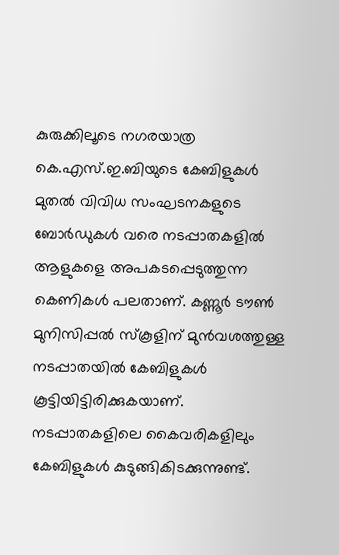കുരുക്കിലൂടെ നഗരയാത്ര
കെ.എസ്.ഇ.ബിയുടെ കേബിളുകൾ മുതൽ വിവിധ സംഘടനകളുടെ ബോർഡുകൾ വരെ നടപ്പാതകളിൽ ആളുകളെ അപകടപ്പെടുത്തുന്ന കെണികൾ പലതാണ്. കണ്ണൂർ ടൗൺ മുനിസിപ്പൽ സ്കൂളിന് മുൻവശത്തുള്ള നടപ്പാതയിൽ കേബിളുകൾ കൂട്ടിയിട്ടിരിക്കുകയാണ്. നടപ്പാതകളിലെ കൈവരികളിലും കേബിളുകൾ കുടുങ്ങികിടക്കുന്നുണ്ട്.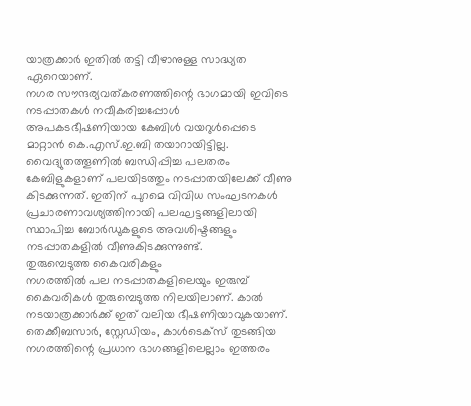യാത്രക്കാർ ഇതിൽ തട്ടി വീഴാനുള്ള സാദ്ധ്യത ഏറെയാണ്.
നഗര സൗന്ദര്യവത്കരണത്തിന്റെ ഭാഗമായി ഇവിടെ നടപ്പാതകൾ നവീകരിച്ചപ്പോൾ അപകടഭീഷണിയായ കേബിൾ വയറുൾപ്പെടെ മാറ്റാൻ കെ.എസ്.ഇ.ബി തയാറായിട്ടില്ല. വൈദ്യുതത്തൂണിൽ ബന്ധിപ്പിച്ച പലതരം കേബിളുകളാണ് പലയിടത്തും നടപ്പാതയിലേക്ക് വീണു കിടക്കുന്നത്. ഇതിന് പുറമെ വിവിധ സംഘടനകൾ പ്രചാരണാവശ്യത്തിനായി പലഘട്ടങ്ങളിലായി സ്ഥാപിച്ച ബോർഡുകളുടെ അവശിഷ്ടങ്ങളും നടപ്പാതകളിൽ വീണുകിടക്കുന്നുണ്ട്.
തുരുമ്പെടുത്ത കൈവരികളും
നഗരത്തിൽ പല നടപ്പാതകളിലെയും ഇരുമ്പ് കൈവരികൾ തുരുമ്പെടുത്ത നിലയിലാണ്. കാൽ നടയാത്രക്കാർക്ക് ഇത് വലിയ ഭീഷണിയാവുകയാണ്. തെക്കീബസാർ, സ്റ്റേഡിയം, കാൾടെക്സ് തുടങ്ങിയ നഗരത്തിന്റെ പ്രധാന ഭാഗങ്ങളിലെല്ലാം ഇത്തരം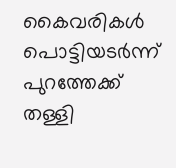കൈവരികൾ പൊട്ടിയടർന്ന് പുറത്തേക്ക് തള്ളി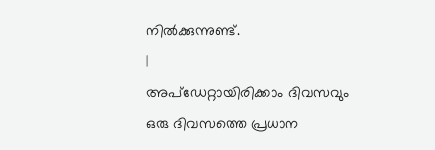നിൽക്കുന്നുണ്ട്.
|
അപ്ഡേറ്റായിരിക്കാം ദിവസവും
ഒരു ദിവസത്തെ പ്രധാന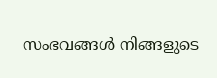സംഭവങ്ങൾ നിങ്ങളുടെ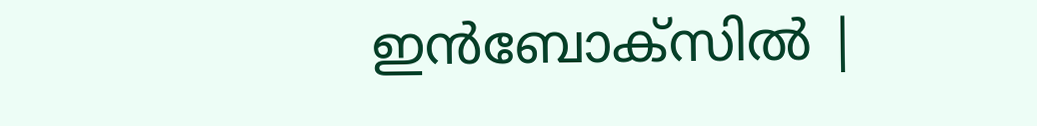ഇൻബോക്സിൽ |